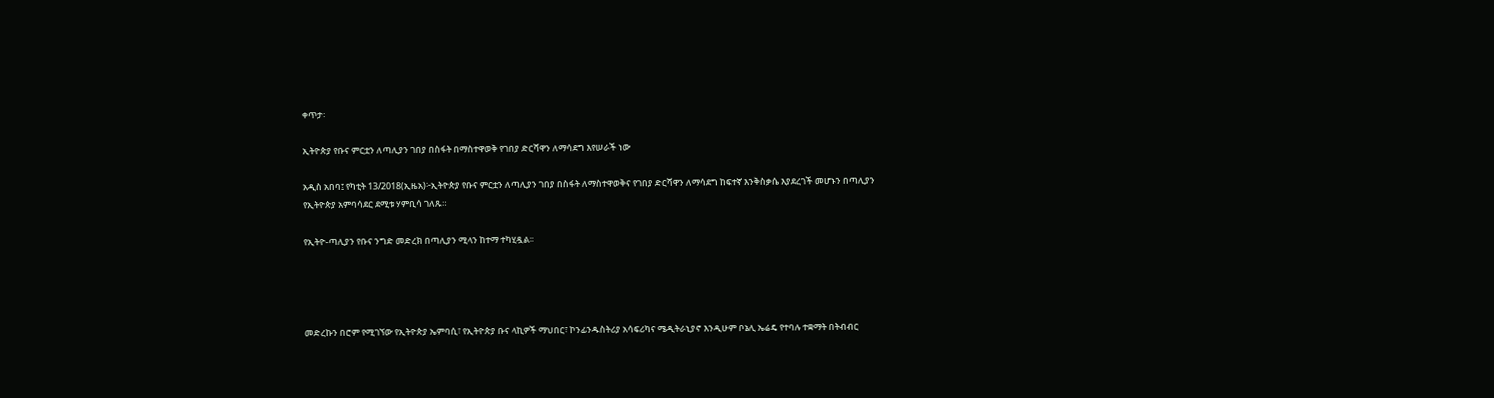ቀጥታ፡

ኢትዮጵያ የቡና ምርቷን ለጣሊያን ገበያ በስፋት በማስተዋወቅ የገበያ ድርሻዋን ለማሳደግ እየሠራች ነው

አዲስ አበባ፤ የካቲት 13/2018(ኢዜአ)፦ኢትዮጵያ የቡና ምርቷን ለጣሊያን ገበያ በስፋት ለማስተዋወቅና የገበያ ድርሻዋን ለማሳደግ ከፍተኛ እንቅስቃሴ እያደረገች መሆኑን በጣሊያን የኢትዮጵያ አምባሳደር ደሚቱ ሃምቢሳ ገለጹ።

የኢትዮ-ጣሊያን የቡና ንግድ መድረክ በጣሊያን ሚላን ከተማ ተካሂዷል፡፡




መድረኩን በሮም የሚገኘው የኢትዮጵያ ኤምባሲ፣ የኢትዮጵያ ቡና ላኪዎች ማህበር፣ ኮንፊንዱስትሪያ አሳፍሪካና ሜዲትራኒያኖ እንዲሁም ቦኔሊ ኤሬዴ የተባሉ ተቋማት በትብብር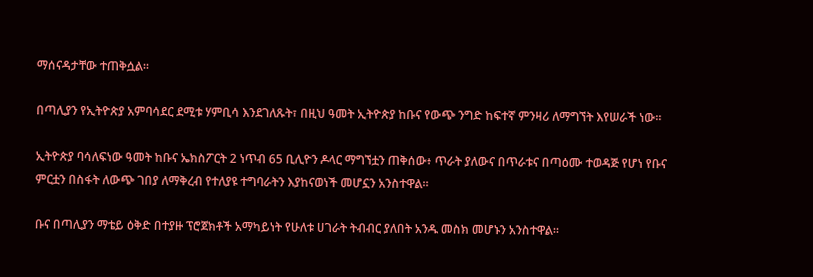ማሰናዳታቸው ተጠቅሷል፡፡

በጣሊያን የኢትዮጵያ አምባሳደር ደሚቱ ሃምቢሳ እንደገለጹት፣ በዚህ ዓመት ኢትዮጵያ ከቡና የውጭ ንግድ ከፍተኛ ምንዛሪ ለማግኘት እየሠራች ነው።

ኢትዮጵያ ባሳለፍነው ዓመት ከቡና ኤክስፖርት 2 ነጥብ 65 ቢሊዮን ዶላር ማግኘቷን ጠቅሰው፥ ጥራት ያለውና በጥራቱና በጣዕሙ ተወዳጅ የሆነ የቡና ምርቷን በስፋት ለውጭ ገበያ ለማቅረብ የተለያዩ ተግባራትን እያከናወነች መሆኗን አንስተዋል።

ቡና በጣሊያን ማቴይ ዕቅድ በተያዙ ፕሮጀክቶች አማካይነት የሁለቱ ሀገራት ትብብር ያለበት አንዱ መስክ መሆኑን አንስተዋል።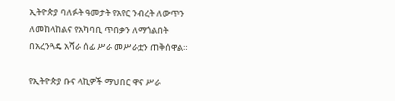ኢትዮጵያ ባለፉት ዓመታት የአየር ንብረት ለውጥን ለመከላከልና የአካባቢ ጥበቃን ለማጎልበት በአረንጓዴ አሻራ ሰፊ ሥራ መሥራቷን ጠቅሰዋል።

የኢትዮጵያ ቡና ላኪዎች ማህበር ዋና ሥራ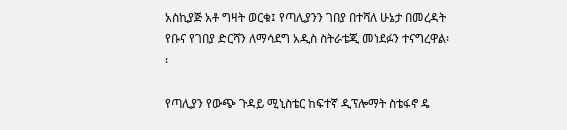አስኪያጅ አቶ ግዛት ወርቁ፤ የጣሊያንን ገበያ በተሻለ ሁኔታ በመረዳት የቡና የገበያ ድርሻን ለማሳደግ አዲስ ስትራቴጂ መነደፉን ተናግረዋል፡፡

የጣሊያን የውጭ ጉዳይ ሚኒስቴር ከፍተኛ ዲፕሎማት ስቴፋኖ ዴ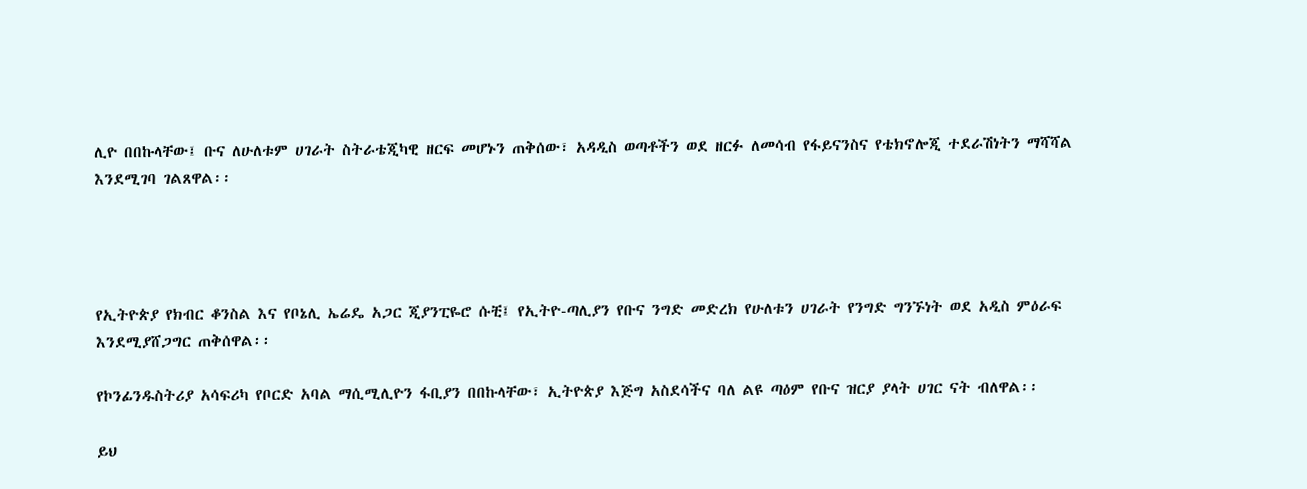ሊዮ በበኩላቸው፤ ቡና ለሁለቱም ሀገራት ስትራቴጂካዊ ዘርፍ መሆኑን ጠቅሰው፣ አዳዲስ ወጣቶችን ወደ ዘርፉ ለመሳብ የፋይናንስና የቴክኖሎጂ ተደራሽነትን ማሻሻል እንደሚገባ ገልጸዋል፡፡




የኢትዮጵያ የክብር ቆንስል እና የቦኔሊ ኤሬዴ አጋር ጂያንፒዬሮ ሱቺ፤ የኢትዮ-ጣሊያን የቡና ንግድ መድረክ የሁለቱን ሀገራት የንግድ ግንኙነት ወደ አዲስ ምዕራፍ እንደሚያሸጋግር ጠቅሰዋል፡፡

የኮንፊንዱስትሪያ አሳፍሪካ የቦርድ አባል ማሲሚሊዮን ፋቢያን በበኩላቸው፣ ኢትዮጵያ እጅግ አስደሳችና ባለ ልዩ ጣዕም የቡና ዝርያ ያላት ሀገር ናት ብለዋል፡፡

ይህ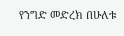የንግድ መድረክ በሁለቱ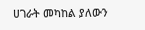ሀገራት መካከል ያለውን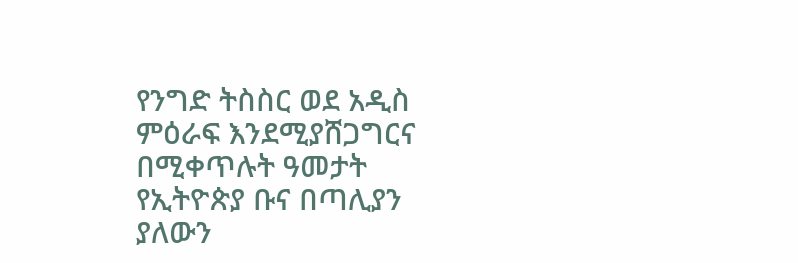የንግድ ትስስር ወደ አዲስ ምዕራፍ እንደሚያሸጋግርና በሚቀጥሉት ዓመታት የኢትዮጵያ ቡና በጣሊያን ያለውን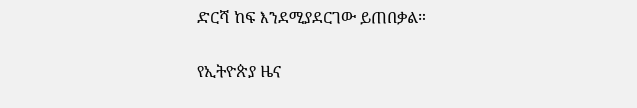ድርሻ ከፍ እንደሚያደርገው ይጠበቃል።

የኢትዮጵያ ዜና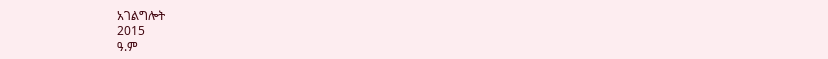አገልግሎት
2015
ዓ.ም